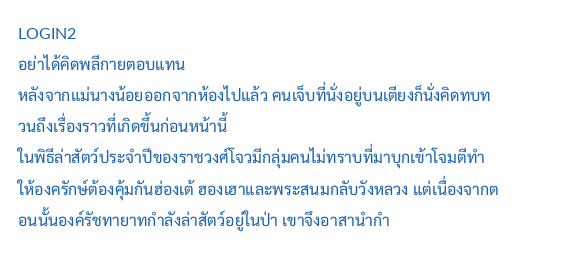LOGIN2
อย่าได้คิดพลีกายตอบแทน
หลังจากแม่นางน้อยออกจากห้องไปแล้ว คนเจ็บที่นั่งอยู่บนเตียงก็นั่งคิดทบทวนถึงเรื่องราวที่เกิดขึ้นก่อนหน้านี้
ในพิธีล่าสัตว์ประจำปีของราชวงศ์โจวมีกลุ่มคนไม่ทราบที่มาบุกเข้าโจมตีทำให้องครักษ์ต้องคุ้มกันฮ่องเต้ ฮองเฮาและพระสนมกลับวังหลวง แต่เนื่องจากตอนนั้นองค์รัชทายาทกำลังล่าสัตว์อยู่ในป่า เขาจึงอาสานำกำ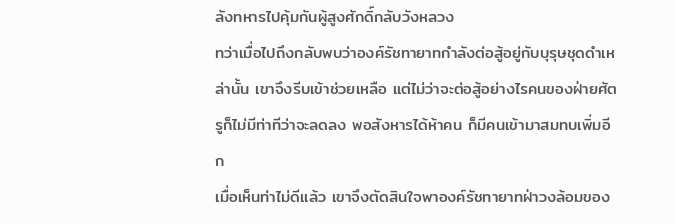ลังทหารไปคุ้มกันผู้สูงศักดิ์กลับวังหลวง
ทว่าเมื่อไปถึงกลับพบว่าองค์รัชทายาทกำลังต่อสู้อยู่กับบุรุษชุดดำเหล่านั้น เขาจึงรีบเข้าช่วยเหลือ แต่ไม่ว่าจะต่อสู้อย่างไรคนของฝ่ายศัตรูก็ไม่มีท่าทีว่าจะลดลง พอสังหารได้ห้าคน ก็มีคนเข้ามาสมทบเพิ่มอีก
เมื่อเห็นท่าไม่ดีแล้ว เขาจึงตัดสินใจพาองค์รัชทายาทฝ่าวงล้อมของ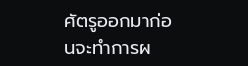ศัตรูออกมาก่อนจะทำการผ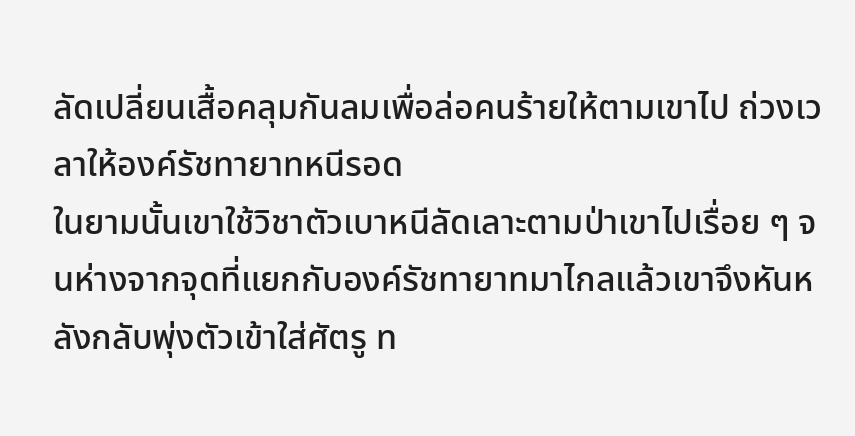ลัดเปลี่ยนเสื้อคลุมกันลมเพื่อล่อคนร้ายให้ตามเขาไป ถ่วงเวลาให้องค์รัชทายาทหนีรอด
ในยามนั้นเขาใช้วิชาตัวเบาหนีลัดเลาะตามป่าเขาไปเรื่อย ๆ จนห่างจากจุดที่แยกกับองค์รัชทายาทมาไกลแล้วเขาจึงหันหลังกลับพุ่งตัวเข้าใส่ศัตรู ท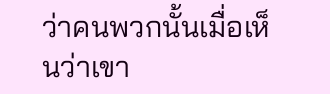ว่าคนพวกนั้นเมื่อเห็นว่าเขา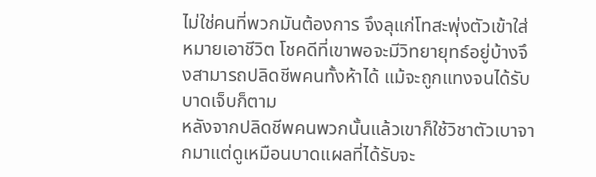ไม่ใช่คนที่พวกมันต้องการ จึงลุแก่โทสะพุ่งตัวเข้าใส่หมายเอาชีวิต โชคดีที่เขาพอจะมีวิทยายุทธ์อยู่บ้างจึงสามารถปลิดชีพคนทั้งห้าได้ แม้จะถูกแทงจนได้รับบาดเจ็บก็ตาม
หลังจากปลิดชีพคนพวกนั้นแล้วเขาก็ใช้วิชาตัวเบาจากมาแต่ดูเหมือนบาดแผลที่ได้รับจะ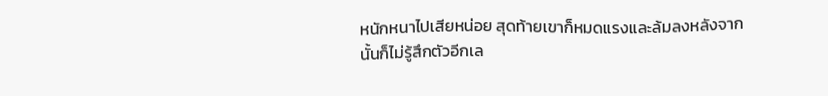หนักหนาไปเสียหน่อย สุดท้ายเขาก็หมดแรงและล้มลงหลังจากนั้นก็ไม่รู้สึกตัวอีกเล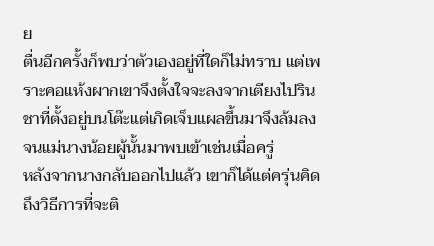ย
ตื่นอีกครั้งก็พบว่าตัวเองอยู่ที่ใดก็ไม่ทราบ แต่เพราะคอแห้งผากเขาจึงตั้งใจจะลงจากเตียงไปรินชาที่ตั้งอยู่บนโต๊ะแต่เกิดเจ็บแผลขึ้นมาจึงล้มลงจนแม่นางน้อยผู้นั้นมาพบเข้าเช่นเมื่อครู่
หลังจากนางกลับออกไปแล้ว เขาก็ได้แต่ครุ่นคิดถึงวิธีการที่จะติ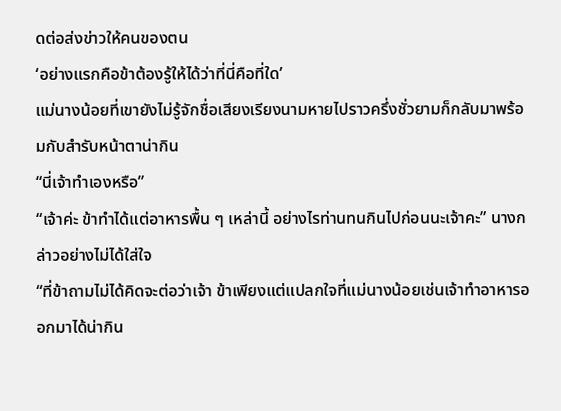ดต่อส่งข่าวให้คนของตน
‘อย่างแรกคือข้าต้องรู้ให้ได้ว่าที่นี่คือที่ใด’
แม่นางน้อยที่เขายังไม่รู้จักชื่อเสียงเรียงนามหายไปราวครึ่งชั่วยามก็กลับมาพร้อมกับสำรับหน้าตาน่ากิน
“นี่เจ้าทำเองหรือ”
“เจ้าค่ะ ข้าทำได้แต่อาหารพื้น ๆ เหล่านี้ อย่างไรท่านทนกินไปก่อนนะเจ้าคะ” นางกล่าวอย่างไม่ได้ใส่ใจ
“ที่ข้าถามไม่ได้คิดจะต่อว่าเจ้า ข้าเพียงแต่แปลกใจที่แม่นางน้อยเช่นเจ้าทำอาหารออกมาได้น่ากิน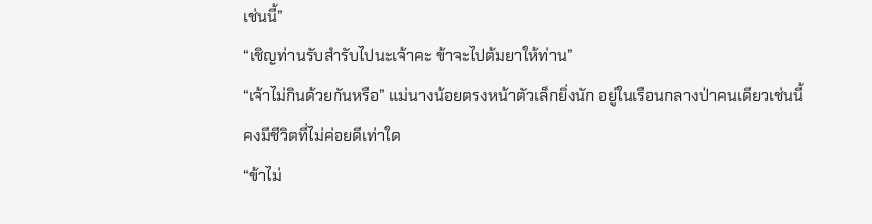เช่นนี้”
“เชิญท่านรับสำรับไปนะเจ้าคะ ข้าจะไปต้มยาให้ท่าน”
“เจ้าไม่กินด้วยกันหรือ” แม่นางน้อยตรงหน้าตัวเล็กยิ่งนัก อยู่ในเรือนกลางป่าคนเดียวเช่นนี้คงมีชีวิตที่ไม่ค่อยดีเท่าใด
“ข้าไม่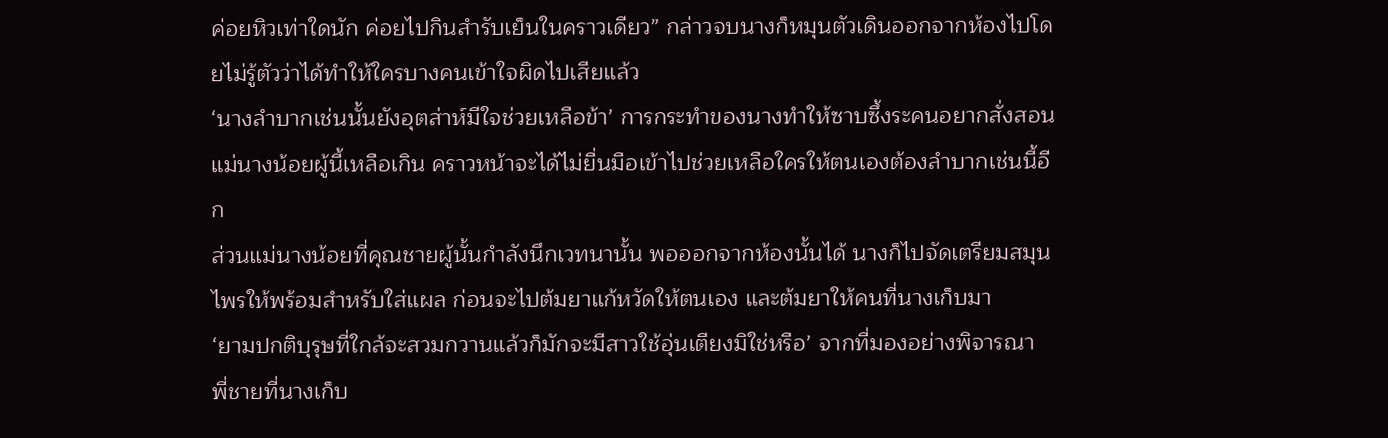ค่อยหิวเท่าใดนัก ค่อยไปกินสำรับเย็นในคราวเดียว” กล่าวจบนางก็หมุนตัวเดินออกจากห้องไปโดยไม่รู้ตัวว่าได้ทำให้ใครบางคนเข้าใจผิดไปเสียแล้ว
‘นางลำบากเช่นนั้นยังอุตส่าห์มีใจช่วยเหลือข้า’ การกระทำของนางทำให้ซาบซึ้งระคนอยากสั่งสอนแม่นางน้อยผู้นี้เหลือเกิน คราวหน้าจะได้ไม่ยื่นมือเข้าไปช่วยเหลือใครให้ตนเองต้องลำบากเช่นนี้อีก
ส่วนแม่นางน้อยที่คุณชายผู้นั้นกำลังนึกเวทนานั้น พอออกจากห้องนั้นได้ นางก็ไปจัดเตรียมสมุนไพรให้พร้อมสำหรับใส่แผล ก่อนจะไปต้มยาแก้หวัดให้ตนเอง และต้มยาให้คนที่นางเก็บมา
‘ยามปกติบุรุษที่ใกล้จะสวมกวานแล้วก็มักจะมีสาวใช้อุ่นเตียงมิใช่หรือ’ จากที่มองอย่างพิจารณา พี่ชายที่นางเก็บ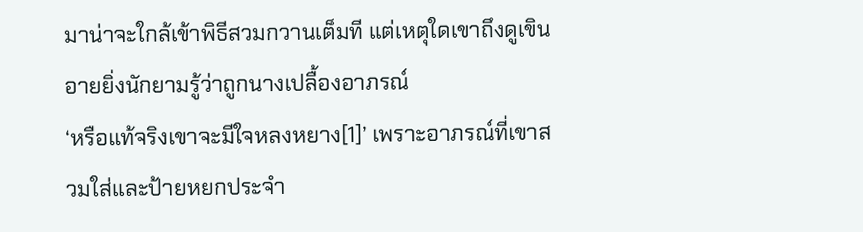มาน่าจะใกล้เข้าพิธีสวมกวานเต็มที แต่เหตุใดเขาถึงดูเขินอายยิ่งนักยามรู้ว่าถูกนางเปลื้องอาภรณ์
‘หรือแท้จริงเขาจะมีใจหลงหยาง[1]’ เพราะอาภรณ์ที่เขาสวมใส่และป้ายหยกประจำ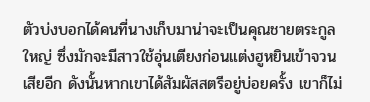ตัวบ่งบอกได้คนที่นางเก็บมาน่าจะเป็นคุณชายตระกูลใหญ่ ซึ่งมักจะมีสาวใช้อุ่นเตียงก่อนแต่งฮูหยินเข้าจวนเสียอีก ดังนั้นหากเขาได้สัมผัสสตรีอยู่บ่อยครั้ง เขาก็ไม่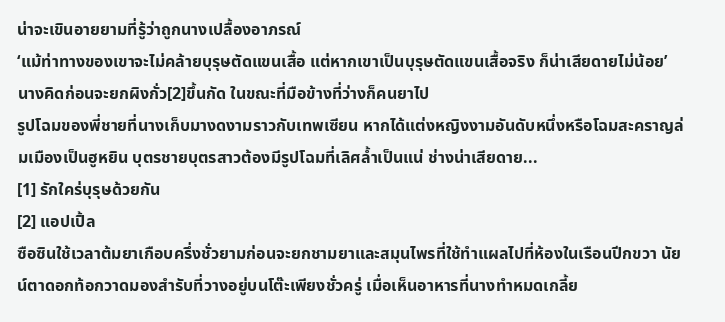น่าจะเขินอายยามที่รู้ว่าถูกนางเปลื้องอาภรณ์
‘แม้ท่าทางของเขาจะไม่คล้ายบุรุษตัดแขนเสื้อ แต่หากเขาเป็นบุรุษตัดแขนเสื้อจริง ก็น่าเสียดายไม่น้อย’ นางคิดก่อนจะยกผิงกั่ว[2]ขึ้นกัด ในขณะที่มือข้างที่ว่างก็คนยาไป
รูปโฉมของพี่ชายที่นางเก็บมางดงามราวกับเทพเซียน หากได้แต่งหญิงงามอันดับหนึ่งหรือโฉมสะคราญล่มเมืองเป็นฮูหยิน บุตรชายบุตรสาวต้องมีรูปโฉมที่เลิศล้ำเป็นแน่ ช่างน่าเสียดาย...
[1] รักใคร่บุรุษด้วยกัน
[2] แอปเปิ้ล
ซือซินใช้เวลาต้มยาเกือบครึ่งชั่วยามก่อนจะยกชามยาและสมุนไพรที่ใช้ทำแผลไปที่ห้องในเรือนปีกขวา นัยน์ตาดอกท้อกวาดมองสำรับที่วางอยู่บนโต๊ะเพียงชั่วครู่ เมื่อเห็นอาหารที่นางทำหมดเกลี้ย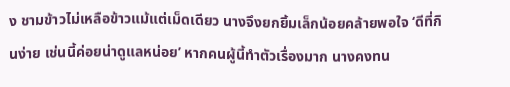ง ชามข้าวไม่เหลือข้าวแม้แต่เม็ดเดียว นางจึงยกยิ้มเล็กน้อยคล้ายพอใจ ‘ดีที่กินง่าย เช่นนี้ค่อยน่าดูแลหน่อย’ หากคนผู้นี้ทำตัวเรื่องมาก นางคงทน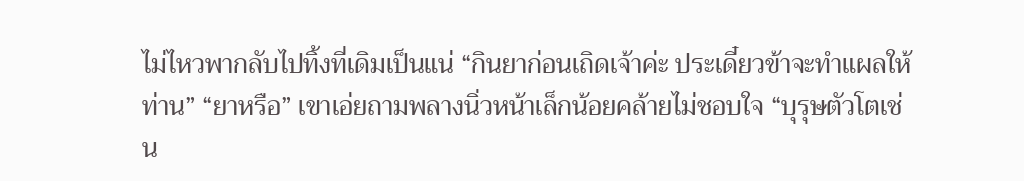ไม่ไหวพากลับไปทิ้งที่เดิมเป็นแน่ “กินยาก่อนเถิดเจ้าค่ะ ประเดี๋ยวข้าจะทำแผลให้ท่าน” “ยาหรือ” เขาเอ่ยถามพลางนิ่วหน้าเล็กน้อยคล้ายไม่ชอบใจ “บุรุษตัวโตเช่น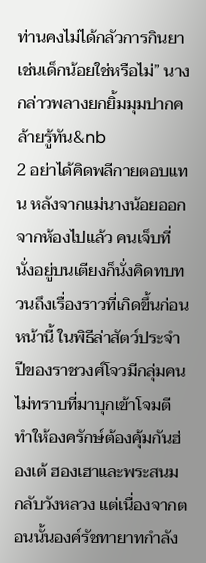ท่านคงไม่ได้กลัวการกินยาเช่นเด็กน้อยใช่หรือไม่” นางกล่าวพลางยกยิ้มมุมปากคล้ายรู้ทัน&nb
2 อย่าได้คิดพลีกายตอบแทน หลังจากแม่นางน้อยออกจากห้องไปแล้ว คนเจ็บที่นั่งอยู่บนเตียงก็นั่งคิดทบทวนถึงเรื่องราวที่เกิดขึ้นก่อนหน้านี้ ในพิธีล่าสัตว์ประจำปีของราชวงศ์โจวมีกลุ่มคนไม่ทราบที่มาบุกเข้าโจมตีทำให้องครักษ์ต้องคุ้มกันฮ่องเต้ ฮองเฮาและพระสนมกลับวังหลวง แต่เนื่องจากตอนนั้นองค์รัชทายาทกำลัง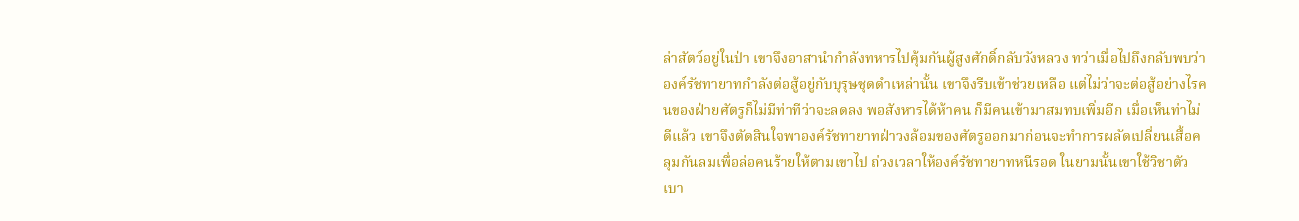ล่าสัตว์อยู่ในป่า เขาจึงอาสานำกำลังทหารไปคุ้มกันผู้สูงศักดิ์กลับวังหลวง ทว่าเมื่อไปถึงกลับพบว่าองค์รัชทายาทกำลังต่อสู้อยู่กับบุรุษชุดดำเหล่านั้น เขาจึงรีบเข้าช่วยเหลือ แต่ไม่ว่าจะต่อสู้อย่างไรคนของฝ่ายศัตรูก็ไม่มีท่าทีว่าจะลดลง พอสังหารได้ห้าคน ก็มีคนเข้ามาสมทบเพิ่มอีก เมื่อเห็นท่าไม่ดีแล้ว เขาจึงตัดสินใจพาองค์รัชทายาทฝ่าวงล้อมของศัตรูออกมาก่อนจะทำการผลัดเปลี่ยนเสื้อคลุมกันลมเพื่อล่อคนร้ายให้ตามเขาไป ถ่วงเวลาให้องค์รัชทายาทหนีรอด ในยามนั้นเขาใช้วิชาตัวเบา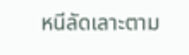หนีลัดเลาะตาม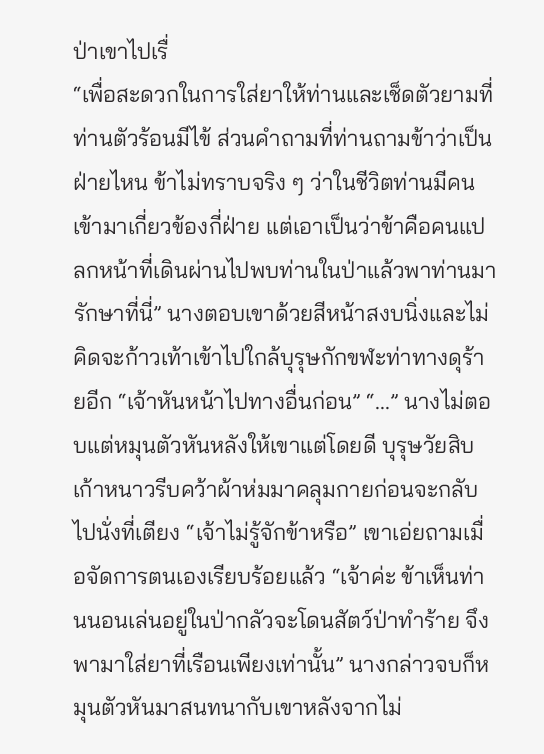ป่าเขาไปเรื่
“เพื่อสะดวกในการใส่ยาให้ท่านและเช็ดตัวยามที่ท่านตัวร้อนมีไข้ ส่วนคำถามที่ท่านถามข้าว่าเป็นฝ่ายไหน ข้าไม่ทราบจริง ๆ ว่าในชีวิตท่านมีคนเข้ามาเกี่ยวข้องกี่ฝ่าย แต่เอาเป็นว่าข้าคือคนแปลกหน้าที่เดินผ่านไปพบท่านในป่าแล้วพาท่านมารักษาที่นี่” นางตอบเขาด้วยสีหน้าสงบนิ่งและไม่คิดจะก้าวเท้าเข้าไปใกล้บุรุษกักขฬะท่าทางดุร้ายอีก “เจ้าหันหน้าไปทางอื่นก่อน” “...” นางไม่ตอบแต่หมุนตัวหันหลังให้เขาแต่โดยดี บุรุษวัยสิบเก้าหนาวรีบคว้าผ้าห่มมาคลุมกายก่อนจะกลับไปนั่งที่เตียง “เจ้าไม่รู้จักข้าหรือ” เขาเอ่ยถามเมื่อจัดการตนเองเรียบร้อยแล้ว “เจ้าค่ะ ข้าเห็นท่านนอนเล่นอยู่ในป่ากลัวจะโดนสัตว์ป่าทำร้าย จึงพามาใส่ยาที่เรือนเพียงเท่านั้น” นางกล่าวจบก็หมุนตัวหันมาสนทนากับเขาหลังจากไม่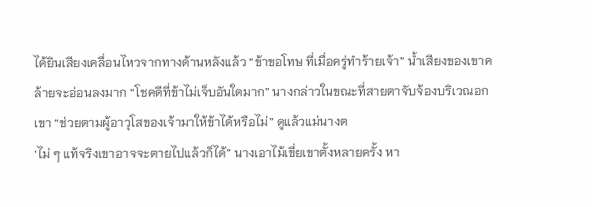ได้ยินเสียงเคลื่อนไหวจากทางด้านหลังแล้ว “ข้าขอโทษ ที่เมื่อครู่ทำร้ายเจ้า” น้ำเสียงของเขาคล้ายจะอ่อนลงมาก “โชคดีที่ข้าไม่เจ็บอันใดมาก” นางกล่าวในขณะที่สายตาจับจ้องบริเวณอกเขา “ช่วยตามผู้อาวุโสของเจ้ามาให้ข้าได้หรือไม่” ดูแล้วแม่นางต
‘ไม่ ๆ แท้จริงเขาอาจจะตายไปแล้วก็ได้” นางเอาไม้เขี่ยเขาตั้งหลายครั้ง หา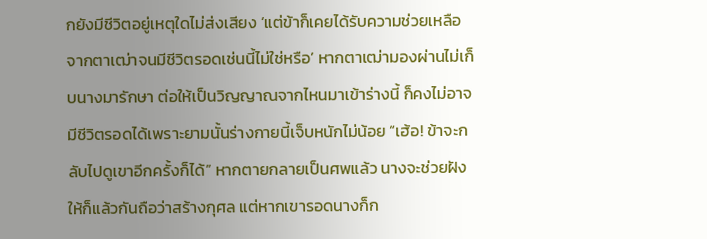กยังมีชีวิตอยู่เหตุใดไม่ส่งเสียง ‘แต่ข้าก็เคยได้รับความช่วยเหลือจากตาเฒ่าจนมีชีวิตรอดเช่นนี้ไม่ใช่หรือ’ หากตาเฒ่ามองผ่านไม่เก็บนางมารักษา ต่อให้เป็นวิญญาณจากไหนมาเข้าร่างนี้ ก็คงไม่อาจมีชีวิตรอดได้เพราะยามนั้นร่างกายนี้เจ็บหนักไม่น้อย “เฮ้อ! ข้าจะกลับไปดูเขาอีกครั้งก็ได้” หากตายกลายเป็นศพแล้ว นางจะช่วยฝังให้ก็แล้วกันถือว่าสร้างกุศล แต่หากเขารอดนางก็ก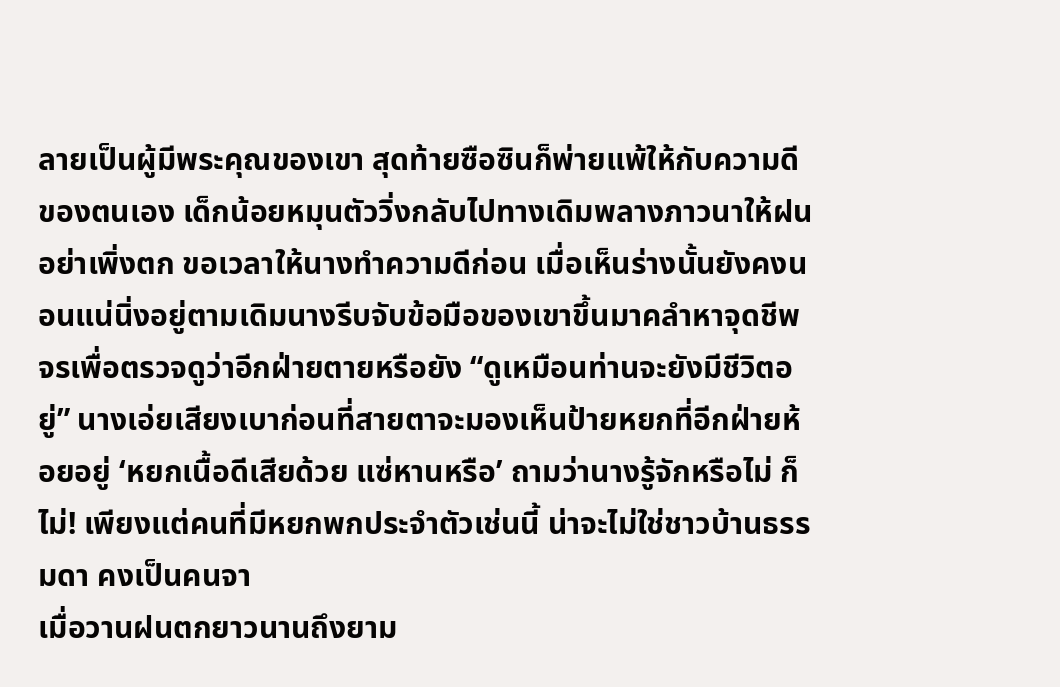ลายเป็นผู้มีพระคุณของเขา สุดท้ายซือซินก็พ่ายแพ้ให้กับความดีของตนเอง เด็กน้อยหมุนตัววิ่งกลับไปทางเดิมพลางภาวนาให้ฝนอย่าเพิ่งตก ขอเวลาให้นางทำความดีก่อน เมื่อเห็นร่างนั้นยังคงนอนแน่นิ่งอยู่ตามเดิมนางรีบจับข้อมือของเขาขึ้นมาคลำหาจุดชีพจรเพื่อตรวจดูว่าอีกฝ่ายตายหรือยัง “ดูเหมือนท่านจะยังมีชีวิตอยู่” นางเอ่ยเสียงเบาก่อนที่สายตาจะมองเห็นป้ายหยกที่อีกฝ่ายห้อยอยู่ ‘หยกเนื้อดีเสียด้วย แซ่หานหรือ’ ถามว่านางรู้จักหรือไม่ ก็ไม่! เพียงแต่คนที่มีหยกพกประจำตัวเช่นนี้ น่าจะไม่ใช่ชาวบ้านธรรมดา คงเป็นคนจา
เมื่อวานฝนตกยาวนานถึงยาม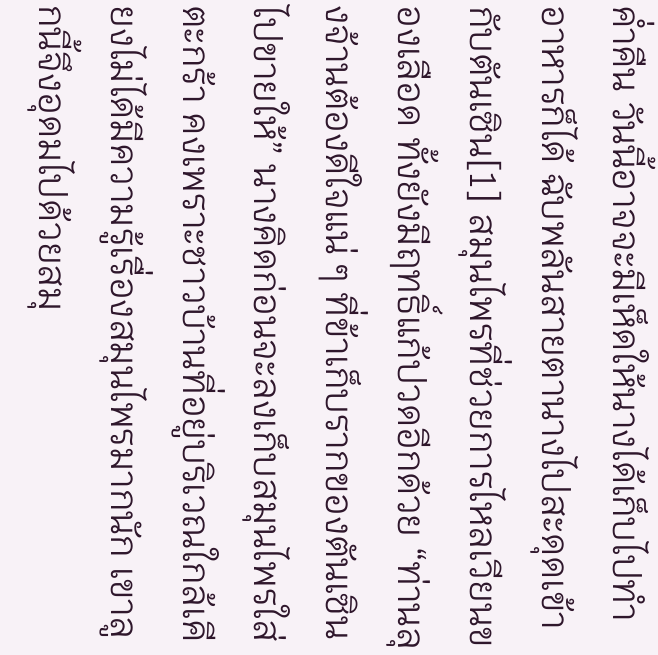ค่ำคืน วันนี้อาจจะมีเห็ดให้นางได้เก็บไปทำอาหารก็ได้ ฉับพลันสายตานางไปสะดุดเข้ากับตันเซิน[1] สมุนไพรที่ช่วยการไหลเวียนของเลือด ทั้งยังมีฤทธิ์แก้ปวดอีกด้วย “ท่านลุงจ้านต้องดีใจแน่ ๆ ที่ข้าเก็บรากของตันเซินไปขายให้” นางคิดก่อนจะลงเก็บสมุนไพรใส่ตะกร้า คงเพราะชาวบ้านที่อยู่บริเวณใกล้เคียงไม่ได้มีความรู้เรื่องสมุนไพรมากนัก เขาลูกนี้จึงอุดมไปด้วยสมุ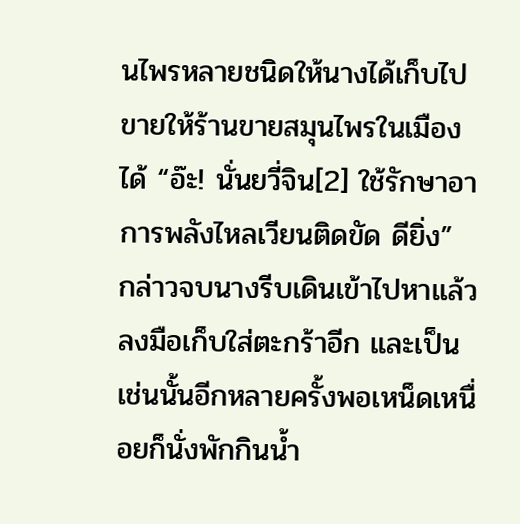นไพรหลายชนิดให้นางได้เก็บไปขายให้ร้านขายสมุนไพรในเมืองได้ “อ๊ะ! นั่นยวี่จิน[2] ใช้รักษาอาการพลังไหลเวียนติดขัด ดียิ่ง” กล่าวจบนางรีบเดินเข้าไปหาแล้วลงมือเก็บใส่ตะกร้าอีก และเป็นเช่นนั้นอีกหลายครั้งพอเหน็ดเหนื่อยก็นั่งพักกินน้ำ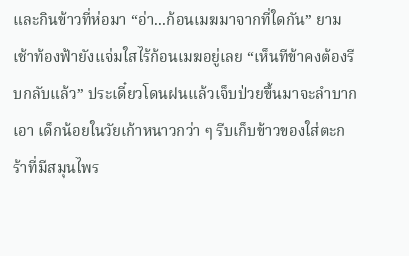และกินข้าวที่ห่อมา “อ่า...ก้อนเมฆมาจากที่ใดกัน” ยามเช้าท้องฟ้ายังแจ่มใสไร้ก้อนเมฆอยู่เลย “เห็นทีข้าคงต้องรีบกลับแล้ว” ประเดี๋ยวโดนฝนแล้วเจ็บป่วยขึ้นมาจะลำบากเอา เด็กน้อยในวัยเก้าหนาวกว่า ๆ รีบเก็บข้าวของใส่ตะกร้าที่มีสมุนไพร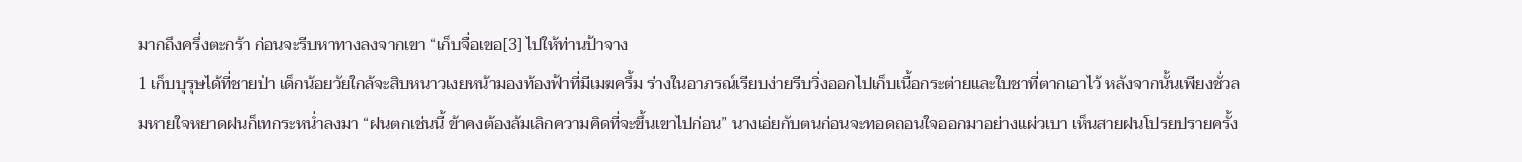มากถึงครึ่งตะกร้า ก่อนจะรีบหาทางลงจากเขา “เก็บจื่อเขอ[3] ไปให้ท่านป้าจาง
1 เก็บบุรุษได้ที่ชายป่า เด็กน้อยวัยใกล้จะสิบหนาวเงยหน้ามองท้องฟ้าที่มีเมฆครึ้ม ร่างในอาภรณ์เรียบง่ายรีบวิ่งออกไปเก็บเนื้อกระต่ายและใบชาที่ตากเอาไว้ หลังจากนั้นเพียงชั่วลมหายใจหยาดฝนก็เทกระหน่ำลงมา “ฝนตกเช่นนี้ ข้าคงต้องล้มเลิกความคิดที่จะขึ้นเขาไปก่อน” นางเอ่ยกับตนก่อนจะทอดถอนใจออกมาอย่างแผ่วเบา เห็นสายฝนโปรยปรายครั้ง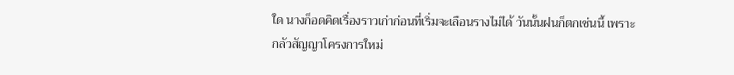ใด นางก็อดคิดเรื่องราวเก่าก่อนที่เริ่มจะเลือนรางไม่ได้ วันนั้นฝนก็ตกเช่นนี้ เพราะกลัวสัญญาโครงการใหม่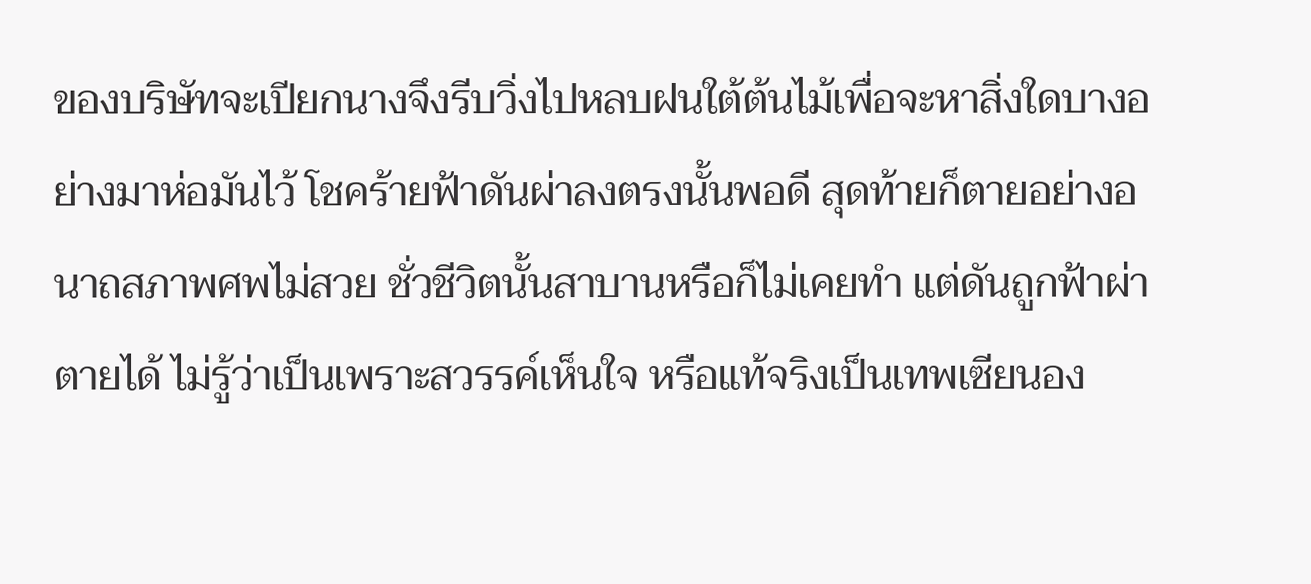ของบริษัทจะเปียกนางจึงรีบวิ่งไปหลบฝนใต้ต้นไม้เพื่อจะหาสิ่งใดบางอย่างมาห่อมันไว้ โชคร้ายฟ้าดันผ่าลงตรงนั้นพอดี สุดท้ายก็ตายอย่างอนาถสภาพศพไม่สวย ชั่วชีวิตนั้นสาบานหรือก็ไม่เคยทำ แต่ดันถูกฟ้าผ่าตายได้ ไม่รู้ว่าเป็นเพราะสวรรค์เห็นใจ หรือแท้จริงเป็นเทพเซียนอง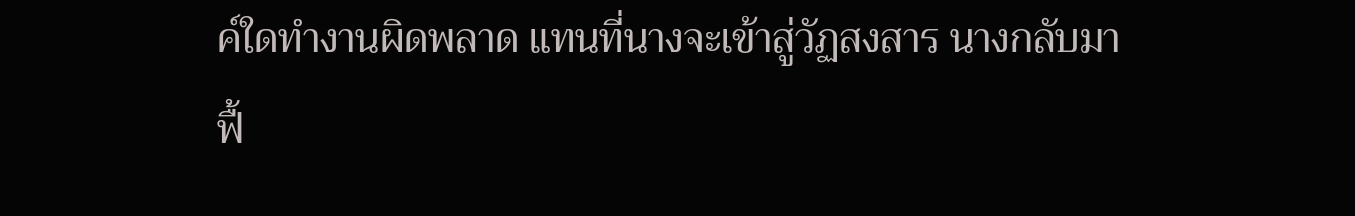ค์ใดทำงานผิดพลาด แทนที่นางจะเข้าสู่วัฏสงสาร นางกลับมาฟื้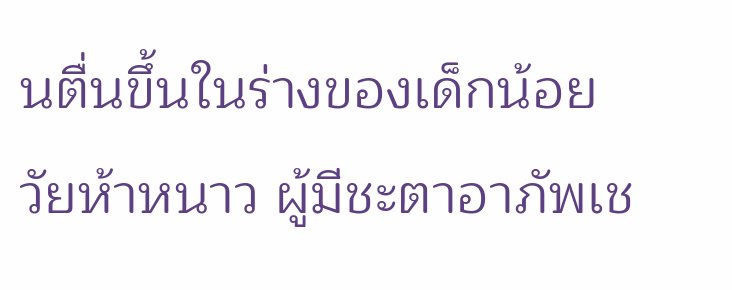นตื่นขึ้นในร่างของเด็กน้อยวัยห้าหนาว ผู้มีชะตาอาภัพเช